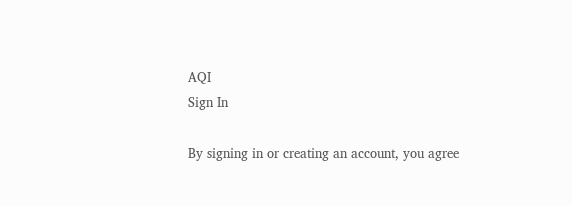AQI
Sign In

By signing in or creating an account, you agree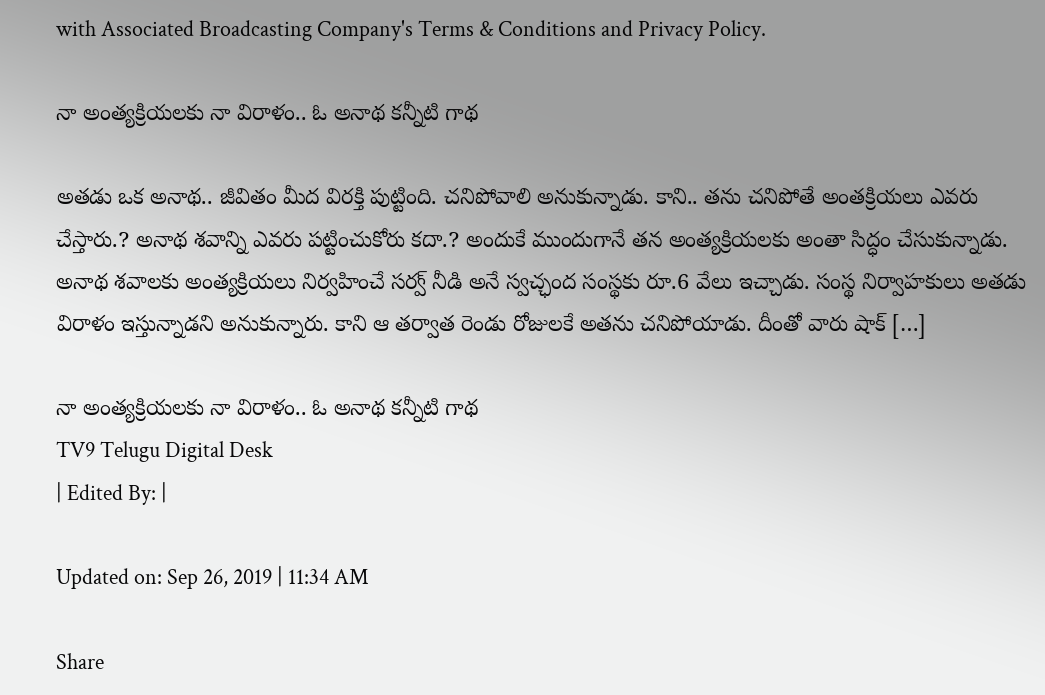with Associated Broadcasting Company's Terms & Conditions and Privacy Policy.

నా అంత్యక్రియలకు నా విరాళం.. ఓ అనాథ కన్నీటి గాథ

అతడు ఒక అనాథ.. జీవితం మీద విరక్తి పుట్టింది. చనిపోవాలి అనుకున్నాడు. కాని.. తను చనిపోతే అంతక్రియలు ఎవరు చేస్తారు.? అనాథ శవాన్ని ఎవరు పట్టించుకోరు కదా.? అందుకే ముందుగానే తన అంత్యక్రియలకు అంతా సిద్ధం చేసుకున్నాడు. అనాథ శవాలకు అంత్యక్రియలు నిర్వహించే సర్వ్ నీడి అనే స్వచ్ఛంద సంస్థకు రూ.6 వేలు ఇచ్చాడు. సంస్థ నిర్వాహకులు అతడు విరాళం ఇస్తున్నాడని అనుకున్నారు. కాని ఆ తర్వాత రెండు రోజులకే అతను చనిపోయాడు. దీంతో వారు షాక్ […]

నా అంత్యక్రియలకు నా విరాళం.. ఓ అనాథ కన్నీటి గాథ
TV9 Telugu Digital Desk
| Edited By: |

Updated on: Sep 26, 2019 | 11:34 AM

Share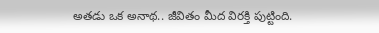అతడు ఒక అనాథ.. జీవితం మీద విరక్తి పుట్టింది.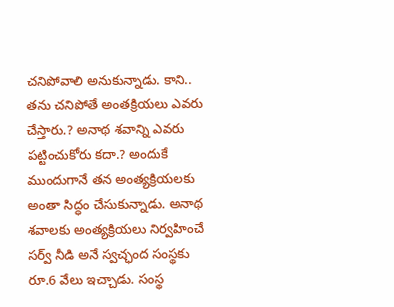చనిపోవాలి అనుకున్నాడు. కాని.. తను చనిపోతే అంతక్రియలు ఎవరు చేస్తారు.? అనాథ శవాన్ని ఎవరు పట్టించుకోరు కదా.? అందుకే ముందుగానే తన అంత్యక్రియలకు అంతా సిద్ధం చేసుకున్నాడు. అనాథ శవాలకు అంత్యక్రియలు నిర్వహించే సర్వ్ నీడి అనే స్వచ్ఛంద సంస్థకు రూ.6 వేలు ఇచ్చాడు. సంస్థ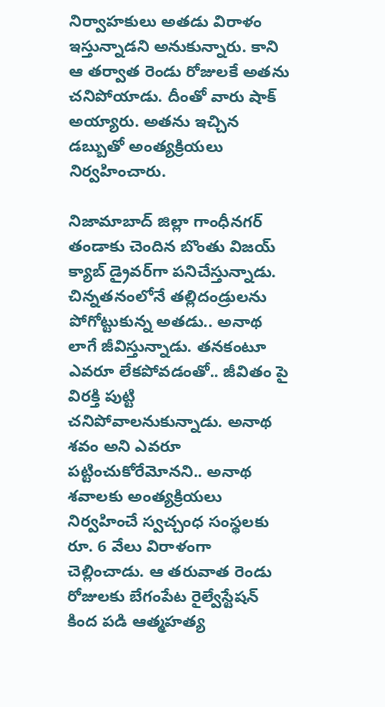నిర్వాహకులు అతడు విరాళం ఇస్తున్నాడని అనుకున్నారు. కాని ఆ తర్వాత రెండు రోజులకే అతను చనిపోయాడు. దీంతో వారు షాక్ అయ్యారు. అతను ఇచ్చిన డబ్బుతో అంత్యక్రియలు నిర్వహించారు.

నిజామాబాద్ జిల్లా గాంధీనగర్ తండాకు చెందిన బొంతు విజయ్ క్యాబ్ డ్రైవర్‌గా పనిచేస్తున్నాడు. చిన్నతనంలోనే తల్లిదండ్రులను పోగోట్టుకున్న అతడు.. అనాథ లాగే జీవిస్తున్నాడు. తనకంటూ ఎవరూ లేకపోవడంతో.. జీవితం పై విరక్తి పుట్టి చనిపోవాలనుకున్నాడు. అనాథ శవం అని ఎవరూ పట్టించుకోరేమోనని.. అనాథ శవాలకు అంత్యక్రియలు నిర్వహించే స్వచ్చంధ సంస్థలకు రూ. 6 వేలు విరాళంగా చెల్లించాడు. ఆ తరువాత రెండు రోజులకు బేగంపేట రైల్వేస్టేషన్ కింద పడి ఆత్మహత్య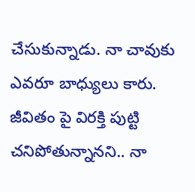చేసుకున్నాడు. నా చావుకు ఎవరూ బాధ్యులు కారు. జీవితం పై విరక్తి పుట్టి చనిపోతున్నానని.. నా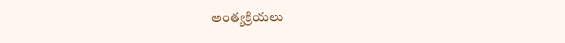అంత్యక్రియలు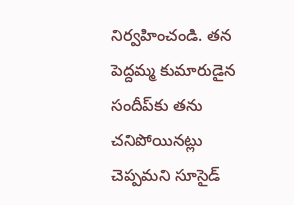నిర్వహించండి. తన పెద్దమ్మ కుమారుడైన సందీప్‌కు తను చనిపోయినట్లు చెప్పమని సూసైడ్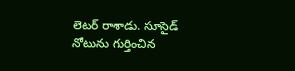లెటర్ రాశాడు. సూసైడ్ నోటును గుర్తించిన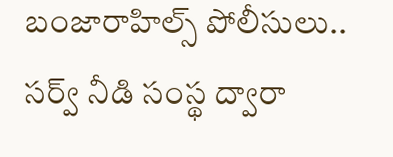బంజారాహిల్స్ పోలీసులు.. సర్వ్ నీడి సంస్థ ద్వారా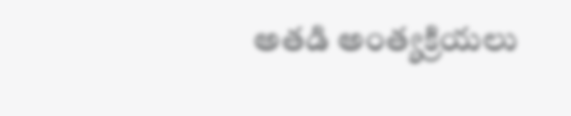అతడి అంత్యక్రియలు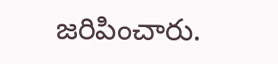జరిపించారు.